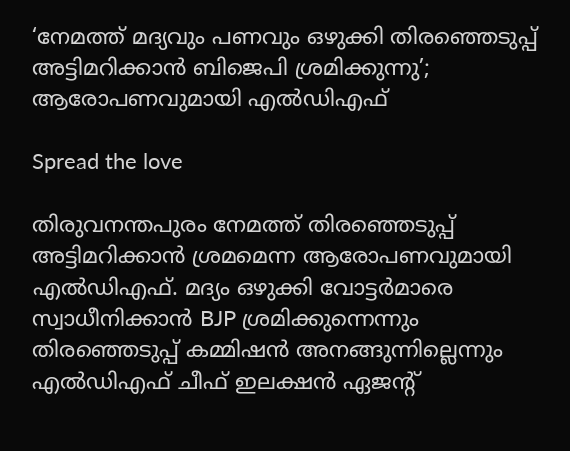‘നേമത്ത് മദ്യവും പണവും ഒഴുക്കി തിരഞ്ഞെടുപ്പ് അട്ടിമറിക്കാന്‍ ബിജെപി ശ്രമിക്കുന്നു’; ആരോപണവുമായി എല്‍ഡിഎഫ്

Spread the love

തിരുവനന്തപുരം നേമത്ത് തിരഞ്ഞെടുപ്പ് അട്ടിമറിക്കാന്‍ ശ്രമമെന്ന ആരോപണവുമായി എല്‍ഡിഎഫ്. മദ്യം ഒഴുക്കി വോട്ടര്‍മാരെ സ്വാധീനിക്കാന്‍ BJP ശ്രമിക്കുന്നെന്നും തിരഞ്ഞെടുപ്പ് കമ്മിഷന്‍ അനങ്ങുന്നില്ലെന്നും എല്‍ഡിഎഫ് ചീഫ് ഇലക്ഷന്‍ ഏജന്റ്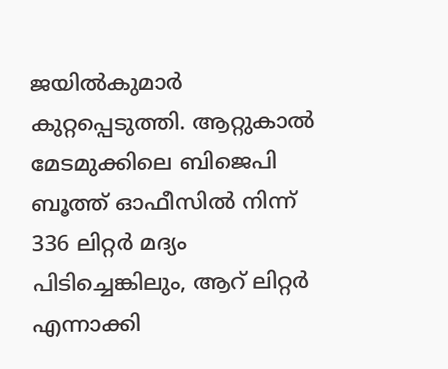ജയില്‍കുമാര്‍ കുറ്റപ്പെടുത്തി. ആറ്റുകാല്‍ മേടമുക്കിലെ ബിജെപി ബൂത്ത് ഓഫീസില്‍ നിന്ന് 336 ലിറ്റര്‍ മദ്യം പിടിച്ചെങ്കിലും, ആറ് ലിറ്റര്‍ എന്നാക്കി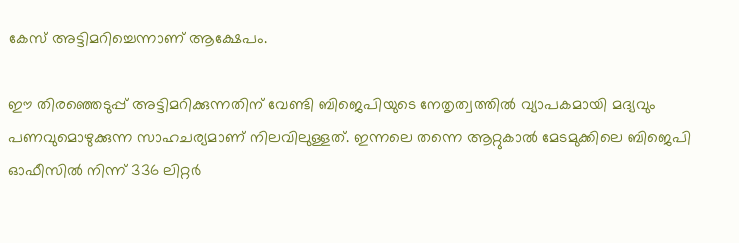കേസ് അട്ടിമറിച്ചെന്നാണ് ആക്ഷേപം.

ഈ തിരഞ്ഞെടുപ്പ് അട്ടിമറിക്കുന്നതിന് വേണ്ടി ബിജെപിയുടെ നേതൃത്വത്തില്‍ വ്യാപകമായി മദ്യവും പണവുമൊഴുക്കുന്ന സാഹചര്യമാണ് നിലവിലുള്ളത്. ഇന്നലെ തന്നെ ആറ്റുകാല്‍ മേടമുക്കിലെ ബിജെപി ഓഫീസില്‍ നിന്ന് 336 ലിറ്റര്‍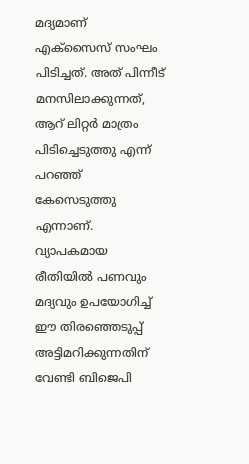മദ്യമാണ് എക്‌സൈസ് സംഘം പിടിച്ചത്. അത് പിന്നീട് മനസിലാക്കുന്നത്, ആറ് ലിറ്റര്‍ മാത്രം പിടിച്ചെടുത്തു എന്ന് പറഞ്ഞ് കേസെടുത്തു എന്നാണ്. വ്യാപകമായ രീതിയില്‍ പണവും മദ്യവും ഉപയോഗിച്ച് ഈ തിരഞ്ഞെടുപ്പ് അട്ടിമറിക്കുന്നതിന് വേണ്ടി ബിജെപി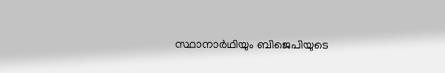സ്ഥാനാര്‍ഥിയും ബിജെപിയുടെ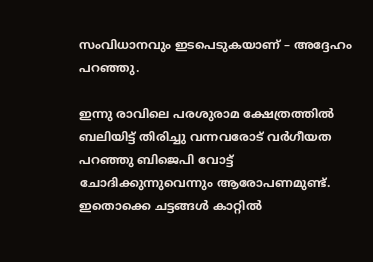സംവിധാനവും ഇടപെടുകയാണ് – അദ്ദേഹം പറഞ്ഞു.

ഇന്നു രാവിലെ പരശുരാമ ക്ഷേത്രത്തില്‍ ബലിയിട്ട് തിരിച്ചു വന്നവരോട് വര്‍ഗീയത പറഞ്ഞു ബിജെപി വോട്ട് ചോദിക്കുന്നുവെന്നും ആരോപണമുണ്ട്. ഇതൊക്കെ ചട്ടങ്ങള്‍ കാറ്റില്‍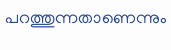പറത്തുന്നതാണെന്നും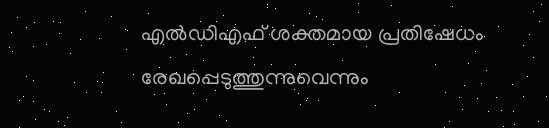എല്‍ഡിഎഫ് ശക്തമായ പ്രതിഷേധം രേഖപ്പെടുത്തുന്നുവെന്നും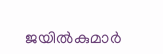ജയില്‍കുമാര്‍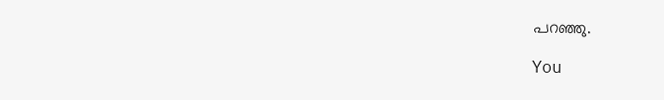പറഞ്ഞു.

You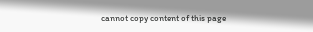cannot copy content of this page